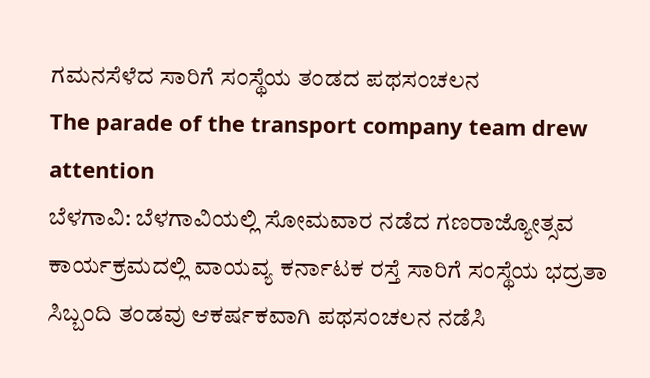ಗಮನಸೆಳೆದ ಸಾರಿಗೆ ಸಂಸ್ಥೆಯ ತಂಡದ ಪಥಸಂಚಲನ
The parade of the transport company team drew attention
ಬೆಳಗಾವಿ: ಬೆಳಗಾವಿಯಲ್ಲಿ ಸೋಮವಾರ ನಡೆದ ಗಣರಾಜ್ಯೋತ್ಸವ ಕಾರ್ಯಕ್ರಮದಲ್ಲಿ ವಾಯವ್ಯ ಕರ್ನಾಟಕ ರಸ್ತೆ ಸಾರಿಗೆ ಸಂಸ್ಥೆಯ ಭದ್ರತಾ ಸಿಬ್ಬಂದಿ ತಂಡವು ಆಕರ್ಷಕವಾಗಿ ಪಥಸಂಚಲನ ನಡೆಸಿ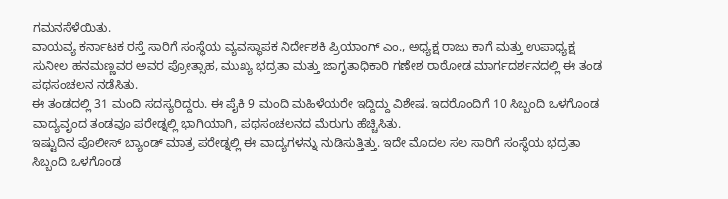ಗಮನಸೆಳೆಯಿತು.
ವಾಯವ್ಯ ಕರ್ನಾಟಕ ರಸ್ತೆ ಸಾರಿಗೆ ಸಂಸ್ಥೆಯ ವ್ಯವಸ್ಥಾಪಕ ನಿರ್ದೇಶಕಿ ಪ್ರಿಯಾಂಗ್ ಎಂ., ಅಧ್ಯಕ್ಷ ರಾಜು ಕಾಗೆ ಮತ್ತು ಉಪಾಧ್ಯಕ್ಷ ಸುನೀಲ ಹನಮಣ್ಣವರ ಅವರ ಪ್ರೋತ್ಸಾಹ, ಮುಖ್ಯ ಭದ್ರತಾ ಮತ್ತು ಜಾಗೃತಾಧಿಕಾರಿ ಗಣೇಶ ರಾಠೋಡ ಮಾರ್ಗದರ್ಶನದಲ್ಲಿ ಈ ತಂಡ ಪಥಸಂಚಲನ ನಡೆಸಿತು.
ಈ ತಂಡದಲ್ಲಿ 31 ಮಂದಿ ಸದಸ್ಯರಿದ್ದರು. ಈ ಪೈಕಿ 9 ಮಂದಿ ಮಹಿಳೆಯರೇ ಇದ್ದಿದ್ದು ವಿಶೇಷ. ಇದರೊಂದಿಗೆ 10 ಸಿಬ್ಬಂದಿ ಒಳಗೊಂಡ ವಾದ್ಯವೃಂದ ತಂಡವೂ ಪರೇಡ್ನಲ್ಲಿ ಭಾಗಿಯಾಗಿ, ಪಥಸಂಚಲನದ ಮೆರುಗು ಹೆಚ್ಚಿಸಿತು.
ಇಷ್ಟುದಿನ ಪೊಲೀಸ್ ಬ್ಯಾಂಡ್ ಮಾತ್ರ ಪರೇಡ್ನಲ್ಲಿ ಈ ವಾದ್ಯಗಳನ್ನು ನುಡಿಸುತ್ತಿತ್ತು. ಇದೇ ಮೊದಲ ಸಲ ಸಾರಿಗೆ ಸಂಸ್ಥೆಯ ಭದ್ರತಾ ಸಿಬ್ಬಂದಿ ಒಳಗೊಂಡ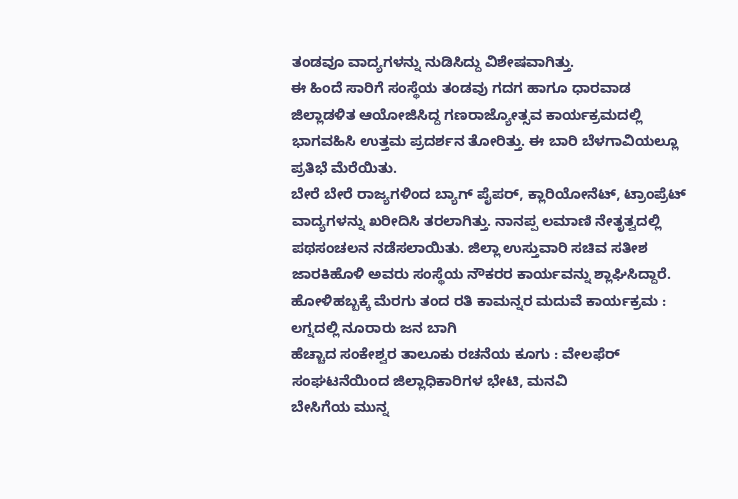ತಂಡವೂ ವಾದ್ಯಗಳನ್ನು ನುಡಿಸಿದ್ದು ವಿಶೇಷವಾಗಿತ್ತು.
ಈ ಹಿಂದೆ ಸಾರಿಗೆ ಸಂಸ್ಥೆಯ ತಂಡವು ಗದಗ ಹಾಗೂ ಧಾರವಾಡ ಜಿಲ್ಲಾಡಳಿತ ಆಯೋಜಿಸಿದ್ದ ಗಣರಾಜ್ಯೋತ್ಸವ ಕಾರ್ಯಕ್ರಮದಲ್ಲಿ ಭಾಗವಹಿಸಿ ಉತ್ತಮ ಪ್ರದರ್ಶನ ತೋರಿತ್ತು. ಈ ಬಾರಿ ಬೆಳಗಾವಿಯಲ್ಲೂ ಪ್ರತಿಭೆ ಮೆರೆಯಿತು.
ಬೇರೆ ಬೇರೆ ರಾಜ್ಯಗಳಿಂದ ಬ್ಯಾಗ್ ಪೈಪರ್, ಕ್ಲಾರಿಯೋನೆಟ್, ಟ್ರಾಂಪ್ರೆಟ್ ವಾದ್ಯಗಳನ್ನು ಖರೀದಿಸಿ ತರಲಾಗಿತ್ತು. ನಾನಪ್ಪ ಲಮಾಣಿ ನೇತೃತ್ವದಲ್ಲಿ ಪಥಸಂಚಲನ ನಡೆಸಲಾಯಿತು. ಜಿಲ್ಲಾ ಉಸ್ತುವಾರಿ ಸಚಿವ ಸತೀಶ ಜಾರಕಿಹೊಳಿ ಅವರು ಸಂಸ್ಥೆಯ ನೌಕರರ ಕಾರ್ಯವನ್ನು ಶ್ಲಾಘಿಸಿದ್ದಾರೆ.
ಹೋಳಿಹಬ್ಬಕ್ಕೆ ಮೆರಗು ತಂದ ರತಿ ಕಾಮನ್ನರ ಮದುವೆ ಕಾರ್ಯಕ್ರಮ : ಲಗ್ನದಲ್ಲಿ ನೂರಾರು ಜನ ಬಾಗಿ
ಹೆಚ್ಚಾದ ಸಂಕೇಶ್ವರ ತಾಲೂಕು ರಚನೆಯ ಕೂಗು : ವೇಲಫೆರ್ ಸಂಘಟನೆಯಿಂದ ಜಿಲ್ಲಾಧಿಕಾರಿಗಳ ಭೇಟಿ, ಮನವಿ
ಬೇಸಿಗೆಯ ಮುನ್ನ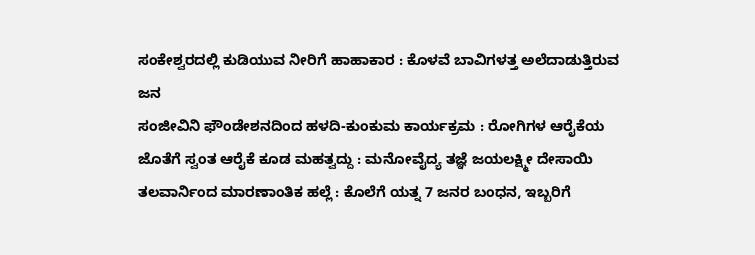ಸಂಕೇಶ್ವರದಲ್ಲಿ ಕುಡಿಯುವ ನೀರಿಗೆ ಹಾಹಾಕಾರ : ಕೊಳವೆ ಬಾವಿಗಳತ್ತ ಅಲೆದಾಡುತ್ತಿರುವ ಜನ
ಸಂಜೀವಿನಿ ಫೌಂಡೇಶನದಿಂದ ಹಳದಿ-ಕುಂಕುಮ ಕಾರ್ಯಕ್ರಮ : ರೋಗಿಗಳ ಆರೈಕೆಯ ಜೊತೆಗೆ ಸ್ವಂತ ಆರೈಕೆ ಕೂಡ ಮಹತ್ವದ್ದು : ಮನೋವೈದ್ಯ ತಜ್ಞೆ ಜಯಲಕ್ಷ್ಮೀ ದೇಸಾಯಿ
ತಲವಾರ್ನಿಂದ ಮಾರಣಾಂತಿಕ ಹಲ್ಲೆ : ಕೊಲೆಗೆ ಯತ್ನ 7 ಜನರ ಬಂಧನ, ಇಬ್ಬರಿಗೆ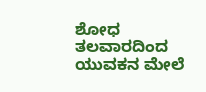ಶೋಧ
ತಲವಾರದಿಂದ ಯುವಕನ ಮೇಲೆ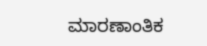ಮಾರಣಾಂತಿಕ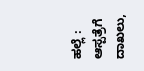ಹಲ್ಲೆ : ಆಸ್ಪತ್ರೆಗೆ ದಾಖಲು,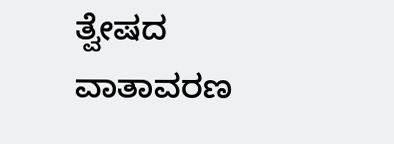ತ್ವೇಷದ ವಾತಾವರಣ